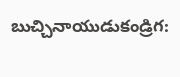బుచ్చినాయుడుకండ్రిగ: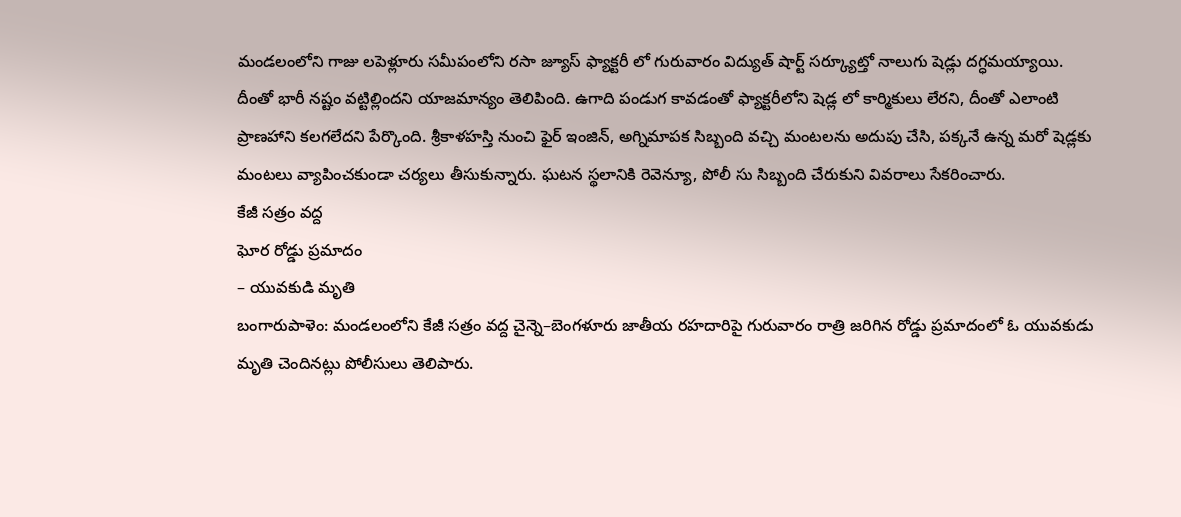మండలంలోని గాజు లపెళ్లూరు సమీపంలోని రసా జ్యూస్ ఫ్యాక్టరీ లో గురువారం విద్యుత్ షార్ట్ సర్క్యూట్తో నాలుగు షెడ్లు దగ్ధమయ్యాయి. దీంతో భారీ నష్టం వట్టిల్లిందని యాజమాన్యం తెలిపింది. ఉగాది పండుగ కావడంతో ఫ్యాక్టరీలోని షెడ్ల లో కార్మికులు లేరని, దీంతో ఎలాంటి ప్రాణహాని కలగలేదని పేర్కొంది. శ్రీకాళహస్తి నుంచి ఫైర్ ఇంజిన్, అగ్నిమాపక సిబ్బంది వచ్చి మంటలను అదుపు చేసి, పక్కనే ఉన్న మరో షెడ్లకు మంటలు వ్యాపించకుండా చర్యలు తీసుకున్నారు. ఘటన స్థలానికి రెవెన్యూ, పోలీ సు సిబ్బంది చేరుకుని వివరాలు సేకరించారు.
కేజీ సత్రం వద్ద
ఘోర రోడ్డు ప్రమాదం
– యువకుడి మృతి
బంగారుపాళెం: మండలంలోని కేజీ సత్రం వద్ద చైన్నె–బెంగళూరు జాతీయ రహదారిపై గురువారం రాత్రి జరిగిన రోడ్డు ప్రమాదంలో ఓ యువకుడు మృతి చెందినట్లు పోలీసులు తెలిపారు.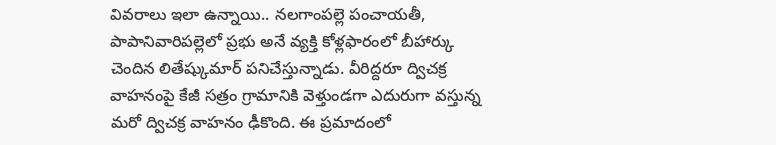వివరాలు ఇలా ఉన్నాయి.. నలగాంపల్లె పంచాయతీ, పాపానివారిపల్లెలో ప్రభు అనే వ్యక్తి కోళ్లఫారంలో బీహార్కు చెందిన లితేష్కుమార్ పనిచేస్తున్నాడు. వీరిద్దరూ ద్విచక్ర వాహనంపై కేజీ సత్రం గ్రామానికి వెళ్తుండగా ఎదురుగా వస్తున్న మరో ద్విచక్ర వాహనం ఢీకొంది. ఈ ప్రమాదంలో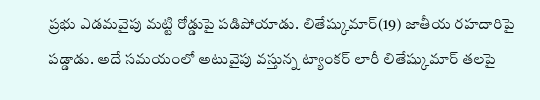ప్రభు ఎడమవైపు మట్టి రోడ్డుపై పడిపోయాడు. లితేష్కుమార్(19) జాతీయ రహదారిపై పడ్డాడు. అదే సమయంలో అటువైపు వస్తున్న ట్యాంకర్ లారీ లితేష్కుమార్ తలపై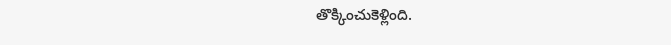తొక్కించుకెళ్లింది.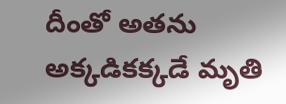దీంతో అతను అక్కడికక్కడే మృతి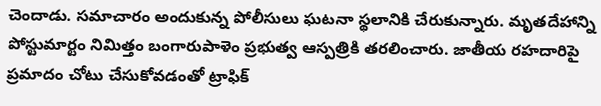చెందాడు. సమాచారం అందుకున్న పోలీసులు ఘటనా స్థలానికి చేరుకున్నారు. మృతదేహాన్ని పోస్టుమార్టం నిమిత్తం బంగారుపాళెం ప్రభుత్వ ఆస్పత్రికి తరలించారు. జాతీయ రహదారిపై ప్రమాదం చోటు చేసుకోవడంతో ట్రాఫిక్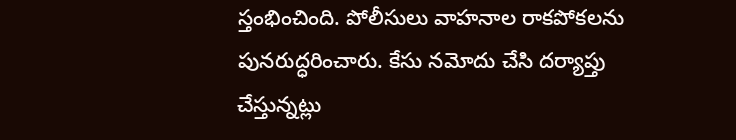స్తంభించింది. పోలీసులు వాహనాల రాకపోకలను పునరుద్ధరించారు. కేసు నమోదు చేసి దర్యాప్తు చేస్తున్నట్లు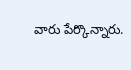వారు పేర్కొన్నారు.